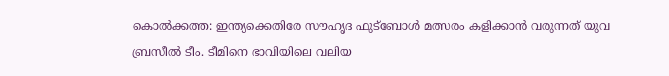കൊൽക്കത്ത: ഇന്ത്യക്കെതിരേ സൗഹൃദ ഫുട്ബോൾ മത്സരം കളിക്കാൻ വരുന്നത് യുവ ബ്രസീൽ ടീം. ടീമിനെ ഭാവിയിലെ വലിയ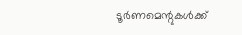ടൂർണമെന്റുകൾക്ക്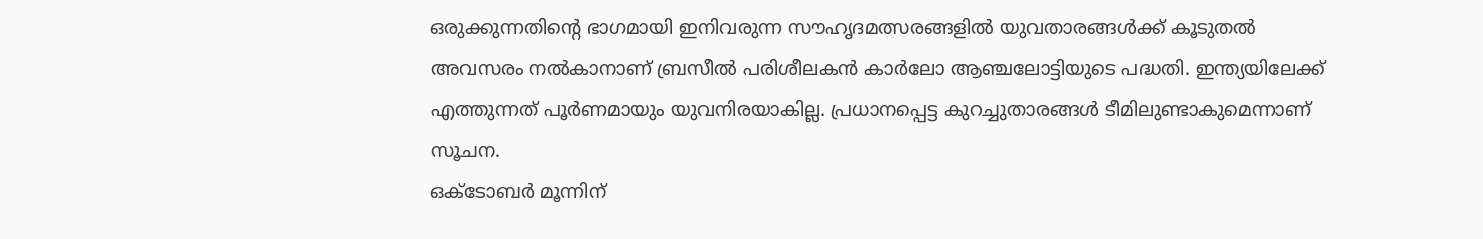ഒരുക്കുന്നതിന്റെ ഭാഗമായി ഇനിവരുന്ന സൗഹൃദമത്സരങ്ങളിൽ യുവതാരങ്ങൾക്ക് കൂടുതൽ അവസരം നൽകാനാണ് ബ്രസീൽ പരിശീലകൻ കാർലോ ആഞ്ചലോട്ടിയുടെ പദ്ധതി. ഇന്ത്യയിലേക്ക് എത്തുന്നത് പൂർണമായും യുവനിരയാകില്ല. പ്രധാനപ്പെട്ട കുറച്ചുതാരങ്ങൾ ടീമിലുണ്ടാകുമെന്നാണ് സൂചന.
ഒക്ടോബർ മൂന്നിന്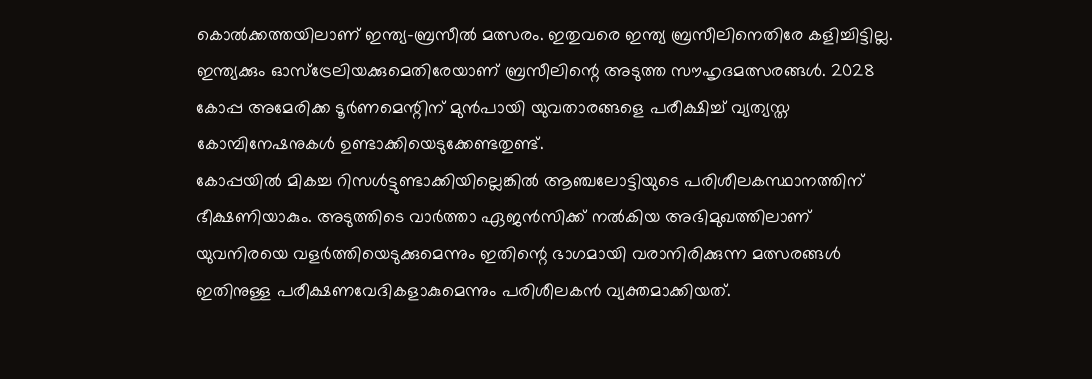കൊൽക്കത്തയിലാണ് ഇന്ത്യ-ബ്രസീൽ മത്സരം. ഇതുവരെ ഇന്ത്യ ബ്രസീലിനെതിരേ കളിച്ചിട്ടില്ല. ഇന്ത്യക്കും ഓസ്ട്രേലിയക്കുമെതിരേയാണ് ബ്രസീലിന്റെ അടുത്ത സൗഹൃദമത്സരങ്ങൾ. 2028 കോപ്പ അമേരിക്ക ടൂർണമെന്റിന് മുൻപായി യുവതാരങ്ങളെ പരീക്ഷിച്ച് വ്യത്യസ്ത കോമ്പിനേഷനുകൾ ഉണ്ടാക്കിയെടുക്കേണ്ടതുണ്ട്.
കോപ്പയിൽ മികച്ച റിസൾട്ടുണ്ടാക്കിയില്ലെങ്കിൽ ആഞ്ചലോട്ടിയുടെ പരിശീലകസ്ഥാനത്തിന് ഭീക്ഷണിയാകും. അടുത്തിടെ വാർത്താ ഏജൻസിക്ക് നൽകിയ അഭിമുഖത്തിലാണ് യുവനിരയെ വളർത്തിയെടുക്കുമെന്നും ഇതിന്റെ ഭാഗമായി വരാനിരിക്കുന്ന മത്സരങ്ങൾ ഇതിനുള്ള പരീക്ഷണവേദികളാകുമെന്നും പരിശീലകൻ വ്യക്തമാക്കിയത്.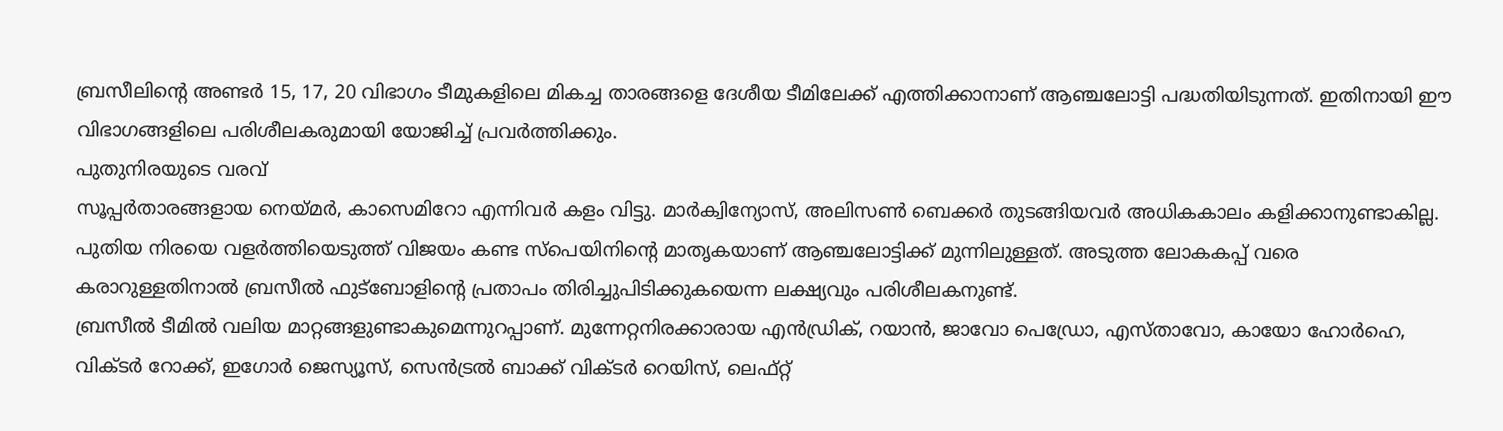ബ്രസീലിന്റെ അണ്ടർ 15, 17, 20 വിഭാഗം ടീമുകളിലെ മികച്ച താരങ്ങളെ ദേശീയ ടീമിലേക്ക് എത്തിക്കാനാണ് ആഞ്ചലോട്ടി പദ്ധതിയിടുന്നത്. ഇതിനായി ഈ വിഭാഗങ്ങളിലെ പരിശീലകരുമായി യോജിച്ച് പ്രവർത്തിക്കും.
പുതുനിരയുടെ വരവ്
സൂപ്പർതാരങ്ങളായ നെയ്മർ, കാസെമിറോ എന്നിവർ കളം വിട്ടു. മാർക്വിന്യോസ്, അലിസൺ ബെക്കർ തുടങ്ങിയവർ അധികകാലം കളിക്കാനുണ്ടാകില്ല. പുതിയ നിരയെ വളർത്തിയെടുത്ത് വിജയം കണ്ട സ്പെയിനിന്റെ മാതൃകയാണ് ആഞ്ചലോട്ടിക്ക് മുന്നിലുള്ളത്. അടുത്ത ലോകകപ്പ് വരെ കരാറുള്ളതിനാൽ ബ്രസീൽ ഫുട്ബോളിന്റെ പ്രതാപം തിരിച്ചുപിടിക്കുകയെന്ന ലക്ഷ്യവും പരിശീലകനുണ്ട്.
ബ്രസീൽ ടീമിൽ വലിയ മാറ്റങ്ങളുണ്ടാകുമെന്നുറപ്പാണ്. മുന്നേറ്റനിരക്കാരായ എൻഡ്രിക്, റയാൻ, ജാവോ പെഡ്രോ, എസ്താവോ, കായോ ഹോർഹെ, വിക്ടർ റോക്ക്, ഇഗോർ ജെസ്യൂസ്, സെൻട്രൽ ബാക്ക് വിക്ടർ റെയിസ്, ലെഫ്റ്റ്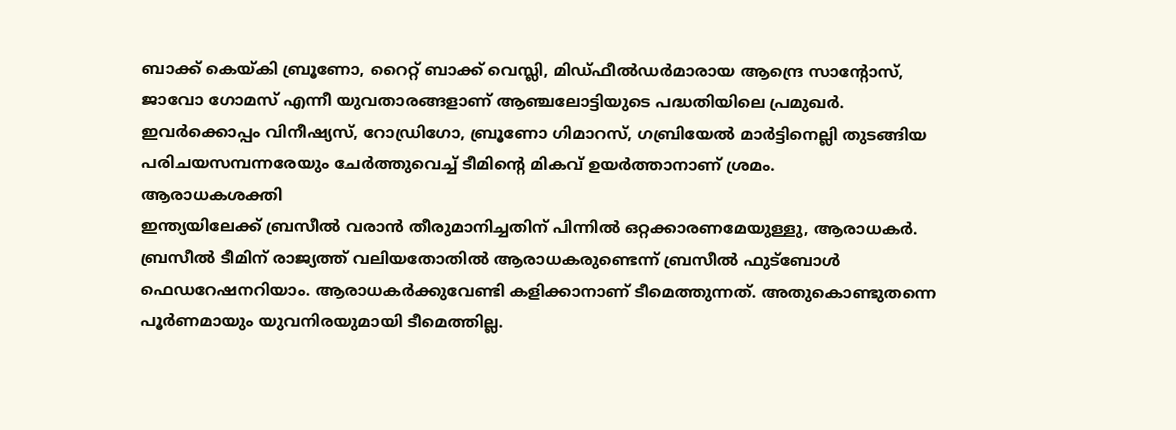ബാക്ക് കെയ്കി ബ്രൂണോ, റൈറ്റ് ബാക്ക് വെസ്ലി, മിഡ്ഫീൽഡർമാരായ ആന്ദ്രെ സാന്റോസ്, ജാവോ ഗോമസ് എന്നീ യുവതാരങ്ങളാണ് ആഞ്ചലോട്ടിയുടെ പദ്ധതിയിലെ പ്രമുഖർ. ഇവർക്കൊപ്പം വിനീഷ്യസ്, റോഡ്രിഗോ, ബ്രൂണോ ഗിമാറസ്, ഗബ്രിയേൽ മാർട്ടിനെല്ലി തുടങ്ങിയ പരിചയസമ്പന്നരേയും ചേർത്തുവെച്ച് ടീമിന്റെ മികവ് ഉയർത്താനാണ് ശ്രമം.
ആരാധകശക്തി
ഇന്ത്യയിലേക്ക് ബ്രസീൽ വരാൻ തീരുമാനിച്ചതിന് പിന്നിൽ ഒറ്റക്കാരണമേയുള്ളു, ആരാധകർ. ബ്രസീൽ ടീമിന് രാജ്യത്ത് വലിയതോതിൽ ആരാധകരുണ്ടെന്ന് ബ്രസീൽ ഫുട്ബോൾ ഫെഡറേഷനറിയാം. ആരാധകർക്കുവേണ്ടി കളിക്കാനാണ് ടീമെത്തുന്നത്. അതുകൊണ്ടുതന്നെ പൂർണമായും യുവനിരയുമായി ടീമെത്തില്ല.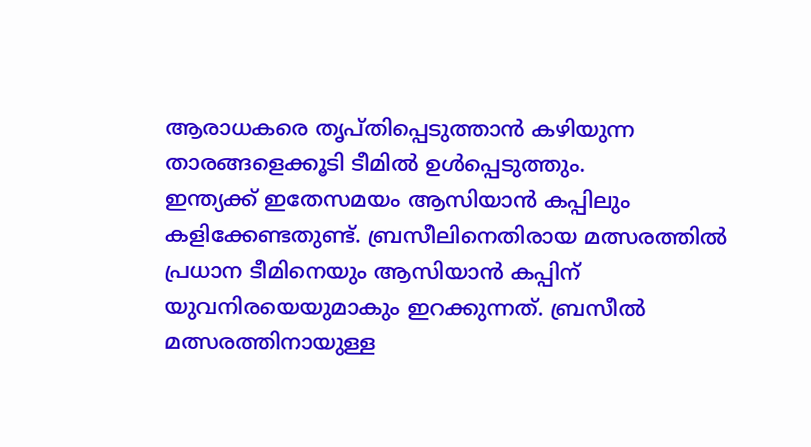ആരാധകരെ തൃപ്തിപ്പെടുത്താൻ കഴിയുന്ന താരങ്ങളെക്കൂടി ടീമിൽ ഉൾപ്പെടുത്തും.
ഇന്ത്യക്ക് ഇതേസമയം ആസിയാൻ കപ്പിലും കളിക്കേണ്ടതുണ്ട്. ബ്രസീലിനെതിരായ മത്സരത്തിൽ പ്രധാന ടീമിനെയും ആസിയാൻ കപ്പിന് യുവനിരയെയുമാകും ഇറക്കുന്നത്. ബ്രസീൽ മത്സരത്തിനായുള്ള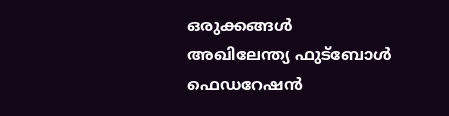ഒരുക്കങ്ങൾ അഖിലേന്ത്യ ഫുട്ബോൾ ഫെഡറേഷൻ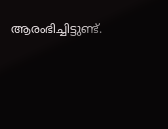ആരംഭിച്ചിട്ടുണ്ട്.